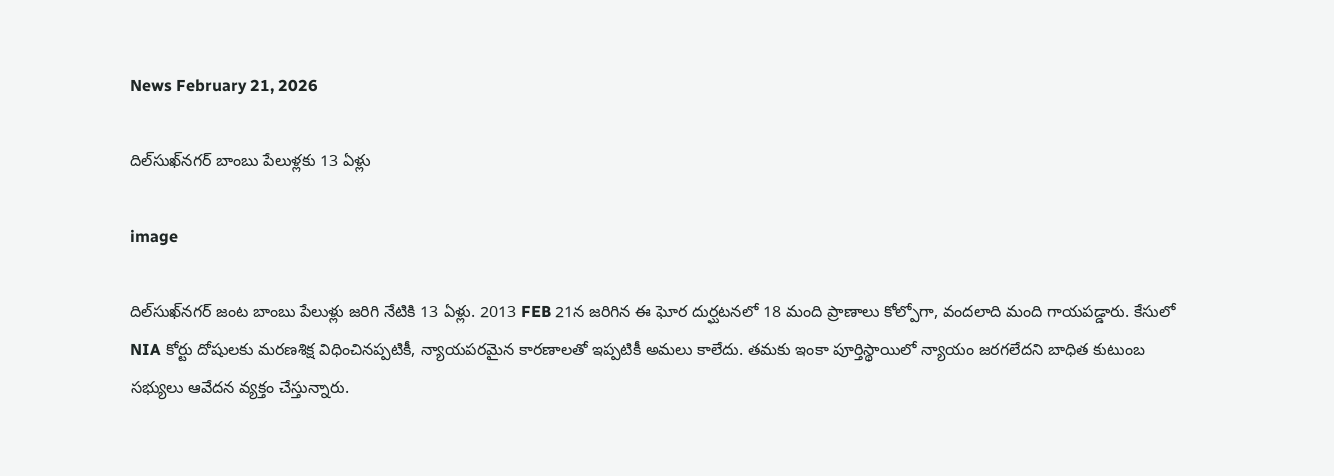News February 21, 2026

దిల్‍సుఖ్‌నగర్ బాంబు పేలుళ్లకు 13 ఏళ్లు

image

దిల్‍సుఖ్‌నగర్ జంట బాంబు పేలుళ్లు జరిగి నేటికి 13 ఏళ్లు. 2013 FEB 21న జరిగిన ఈ ఘోర దుర్ఘటనలో 18 మంది ప్రాణాలు కోల్పోగా, వందలాది మంది గాయపడ్డారు. కేసులో NIA కోర్టు దోషులకు మరణశిక్ష విధించినప్పటికీ, న్యాయపరమైన కారణాలతో ఇప్పటికీ అమలు కాలేదు. తమకు ఇంకా పూర్తిస్థాయిలో న్యాయం జరగలేదని బాధిత కుటుంబ సభ్యులు ఆవేదన వ్యక్తం చేస్తున్నారు.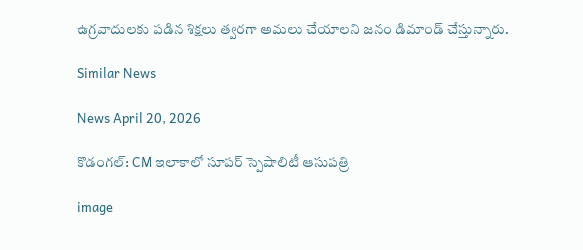ఉగ్రవాదులకు పడిన శిక్షలు త్వరగా అమలు చేయాలని జనం డిమాండ్ చేస్తున్నారు.

Similar News

News April 20, 2026

కొడంగల్‌: CM ఇలాకాలో సూపర్ స్పెషాలిటీ ఆసుపత్రి

image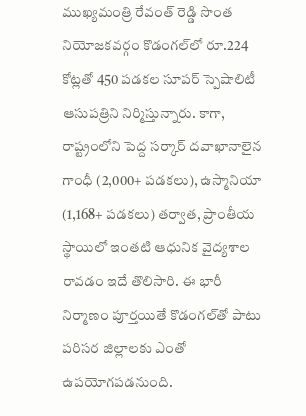ముఖ్యమంత్రి రేవంత్ రెడ్డి సొంత నియోజకవర్గం కొడంగల్‌లో రూ.224 కోట్లతో 450 పడకల సూపర్ స్పెషాలిటీ ఆసుపత్రిని నిర్మిస్తున్నారు. కాగా, రాష్ట్రంలోని పెద్ద సర్కార్ దవాఖానాలైన గాంధీ (2,000+ పడకలు), ఉస్మానియా (1,168+ పడకలు) తర్వాత, ప్రాంతీయ స్థాయిలో ఇంతటి ఆధునిక వైద్యశాల రావడం ఇదే తొలిసారి. ఈ భారీ నిర్మాణం పూర్తయితే కొడంగల్‌తో పాటు పరిసర జిల్లాలకు ఎంతో ఉపయోగపడనుంది.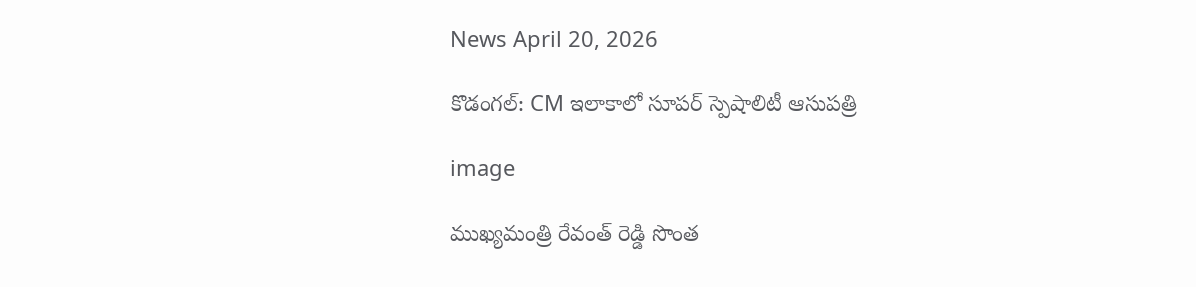News April 20, 2026

కొడంగల్‌: CM ఇలాకాలో సూపర్ స్పెషాలిటీ ఆసుపత్రి

image

ముఖ్యమంత్రి రేవంత్ రెడ్డి సొంత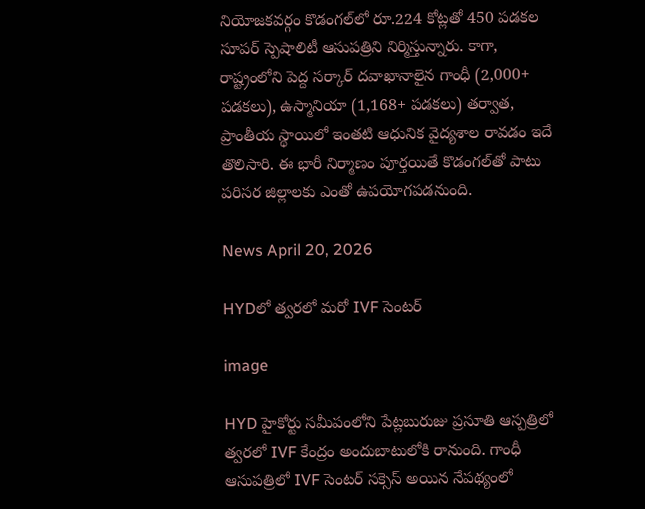నియోజకవర్గం కొడంగల్‌లో రూ.224 కోట్లతో 450 పడకల సూపర్ స్పెషాలిటీ ఆసుపత్రిని నిర్మిస్తున్నారు. కాగా, రాష్ట్రంలోని పెద్ద సర్కార్ దవాఖానాలైన గాంధీ (2,000+ పడకలు), ఉస్మానియా (1,168+ పడకలు) తర్వాత, ప్రాంతీయ స్థాయిలో ఇంతటి ఆధునిక వైద్యశాల రావడం ఇదే తొలిసారి. ఈ భారీ నిర్మాణం పూర్తయితే కొడంగల్‌తో పాటు పరిసర జిల్లాలకు ఎంతో ఉపయోగపడనుంది.

News April 20, 2026

HYDలో త్వరలో మరో IVF సెంటర్

image

HYD హైకోర్టు సమీపంలోని పేట్లబురుజు ప్రసూతి ఆస్పత్రిలో త్వరలో IVF కేంద్రం అందుబాటులోకి రానుంది. గాంధీ ఆసుపత్రిలో IVF సెంటర్ సక్సెస్ అయిన నేపథ్యంలో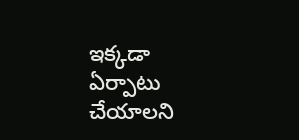ఇక్కడా ఏర్పాటు చేయాలని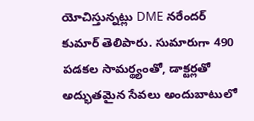యోచిస్తున్నట్లు DME నరేందర్ కుమార్ తెలిపారు. సుమారుగా 490 పడకల సామర్థ్యంతో, డాక్టర్లతో అద్భుతమైన సేవలు అందుబాటులో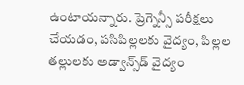ఉంటాయన్నారు. ప్రెగ్నెన్సీ పరీక్షలు చేయడం, పసిపిల్లలకు వైద్యం, పిల్లల తల్లులకు అడ్వాన్స్‌డ్ వైద్యం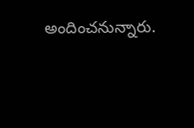అందించనున్నారు.